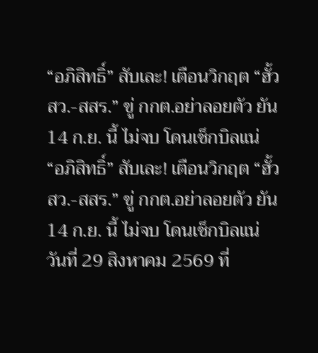“อภิสิทธิ์” สับเละ! เตือนวิกฤต “ฮั้ว สว.-สสร.” ขู่ กกต.อย่าลอยตัว ยัน 14 ก.ย. นี้ ไม่จบ โดนเช็กบิลแน่
“อภิสิทธิ์” สับเละ! เตือนวิกฤต “ฮั้ว สว.-สสร.” ขู่ กกต.อย่าลอยตัว ยัน 14 ก.ย. นี้ ไม่จบ โดนเช็กบิลแน่
วันที่ 29 สิงหาคม 2569 ที่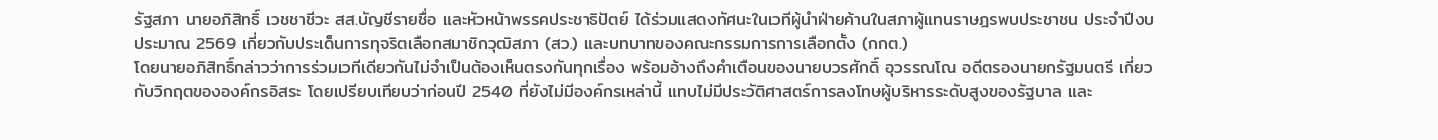รัฐสภา นายอภิสิทธิ์ เวชชาชีวะ สส.บัญชีรายชื่อ และหัวหน้าพรรคประชาธิปัตย์ ได้ร่วมแสดงทัศนะในเวทีผู้นำฝ่ายค้านในสภาผู้แทนราษฎรพบประชาชน ประจำปีงบประมาณ 2569 เกี่ยวกับประเด็นการทุจริตเลือกสมาชิกวุฒิสภา (สว.) และบทบาทของคณะกรรมการการเลือกตั้ง (กกต.)
โดยนายอภิสิทธิ์กล่าวว่าการร่วมเวทีเดียวกันไม่จำเป็นต้องเห็นตรงกันทุกเรื่อง พร้อมอ้างถึงคำเตือนของนายบวรศักดิ์ อุวรรณโณ อดีตรองนายกรัฐมนตรี เกี่ยวกับวิกฤตขององค์กรอิสระ โดยเปรียบเทียบว่าก่อนปี 2540 ที่ยังไม่มีองค์กรเหล่านี้ แทบไม่มีประวัติศาสตร์การลงโทษผู้บริหารระดับสูงของรัฐบาล และ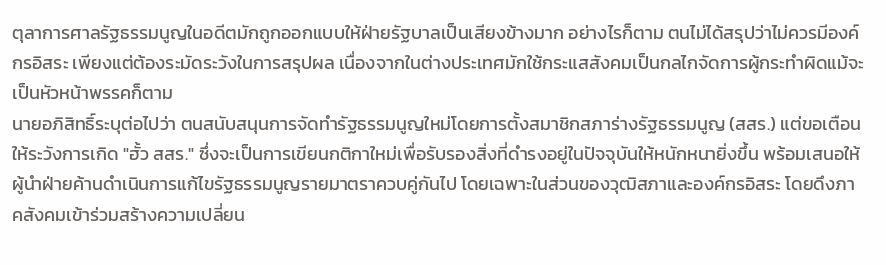ตุลาการศาลรัฐธรรมนูญในอดีตมักถูกออกแบบให้ฝ่ายรัฐบาลเป็นเสียงข้างมาก อย่างไรก็ตาม ตนไม่ได้สรุปว่าไม่ควรมีองค์กรอิสระ เพียงแต่ต้องระมัดระวังในการสรุปผล เนื่องจากในต่างประเทศมักใช้กระแสสังคมเป็นกลไกจัดการผู้กระทำผิดแม้จะเป็นหัวหน้าพรรคก็ตาม
นายอภิสิทธิ์ระบุต่อไปว่า ตนสนับสนุนการจัดทำรัฐธรรมนูญใหม่โดยการตั้งสมาชิกสภาร่างรัฐธรรมนูญ (สสร.) แต่ขอเตือนให้ระวังการเกิด "ฮั้ว สสร." ซึ่งจะเป็นการเขียนกติกาใหม่เพื่อรับรองสิ่งที่ดำรงอยู่ในปัจจุบันให้หนักหนายิ่งขึ้น พร้อมเสนอให้ผู้นำฝ่ายค้านดำเนินการแก้ไขรัฐธรรมนูญรายมาตราควบคู่กันไป โดยเฉพาะในส่วนของวุฒิสภาและองค์กรอิสระ โดยดึงภาคสังคมเข้าร่วมสร้างความเปลี่ยน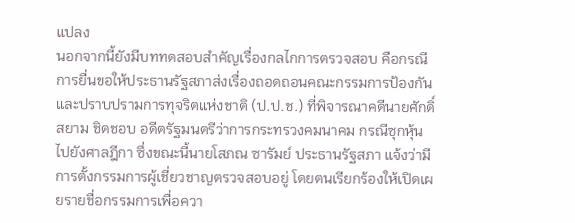แปลง
นอกจากนี้ยังมีบททดสอบสำคัญเรื่องกลไกการตรวจสอบ คือกรณีการยื่นขอให้ประธานรัฐสภาส่งเรื่องถอดถอนคณะกรรมการป้องกันและปราบปรามการทุจริตแห่งชาติ (ป.ป.ช.) ที่พิจารณาคดีนายศักดิ์สยาม ชิดชอบ อดีตรัฐมนตรีว่าการกระทรวงคมนาคม กรณีซุกหุ้น ไปยังศาลฎีกา ซึ่งขณะนี้นายโสภณ ซารัมย์ ประธานรัฐสภา แจ้งว่ามีการตั้งกรรมการผู้เชี่ยวชาญตรวจสอบอยู่ โดยตนเรียกร้องให้เปิดเผยรายชื่อกรรมการเพื่อควา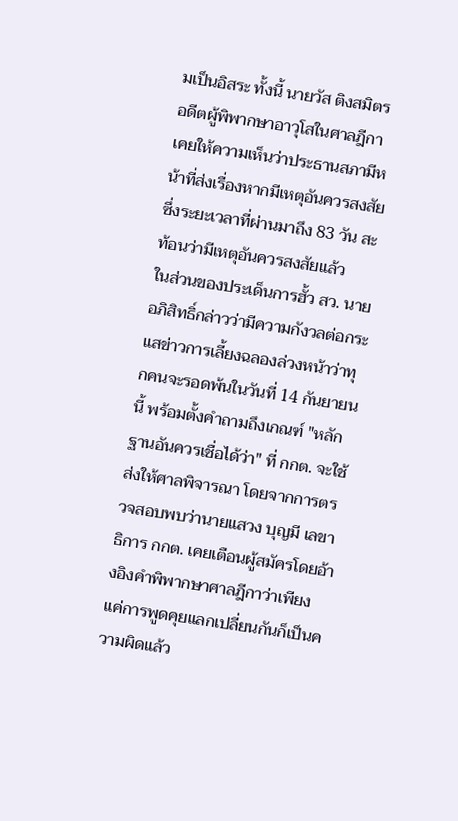มเป็นอิสระ ทั้งนี้ นายวัส ติงสมิตร อดีตผู้พิพากษาอาวุโสในศาลฎีกา เคยให้ความเห็นว่าประธานสภามีหน้าที่ส่งเรื่องหากมีเหตุอันควรสงสัย ซึ่งระยะเวลาที่ผ่านมาถึง 83 วัน สะท้อนว่ามีเหตุอันควรสงสัยแล้ว
ในส่วนของประเด็นการฮั้ว สว. นายอภิสิทธิ์กล่าวว่ามีความกังวลต่อกระแสข่าวการเลี้ยงฉลองล่วงหน้าว่าทุกคนจะรอดพ้นในวันที่ 14 กันยายนนี้ พร้อมตั้งคำถามถึงเกณฑ์ "หลักฐานอันควรเชื่อได้ว่า" ที่ กกต. จะใช้ส่งให้ศาลพิจารณา โดยจากการตรวจสอบพบว่านายแสวง บุญมี เลขาธิการ กกต. เคยเตือนผู้สมัครโดยอ้างอิงคำพิพากษาศาลฎีกาว่าเพียงแค่การพูดคุยแลกเปลี่ยนกันก็เป็นความผิดแล้ว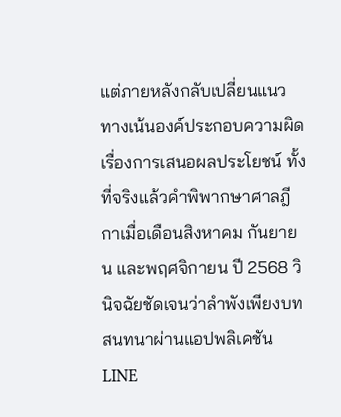แต่ภายหลังกลับเปลี่ยนแนวทางเน้นองค์ประกอบความผิดเรื่องการเสนอผลประโยชน์ ทั้งที่จริงแล้วคำพิพากษาศาลฎีกาเมื่อเดือนสิงหาคม กันยายน และพฤศจิกายน ปี 2568 วินิจฉัยชัดเจนว่าลำพังเพียงบทสนทนาผ่านแอปพลิเคชัน LINE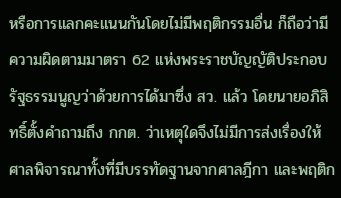หรือการแลกคะแนนกันโดยไม่มีพฤติกรรมอื่น ก็ถือว่ามีความผิดตามมาตรา 62 แห่งพระราชบัญญัติประกอบรัฐธรรมนูญว่าด้วยการได้มาซึ่ง สว. แล้ว โดยนายอภิสิทธิ์ตั้งคำถามถึง กกต. ว่าเหตุใดจึงไม่มีการส่งเรื่องให้ศาลพิจารณาทั้งที่มีบรรทัดฐานจากศาลฎีกา และพฤติก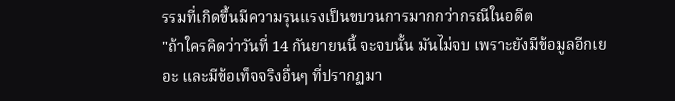รรมที่เกิดขึ้นมีความรุนแรงเป็นขบวนการมากกว่ากรณีในอดีต
"ถ้าใครคิดว่าวันที่ 14 กันยายนนี้ จะจบนั้น มันไม่จบ เพราะยังมีข้อมูลอีกเยอะ และมีข้อเท็จจริงอื่นๆ ที่ปรากฏมา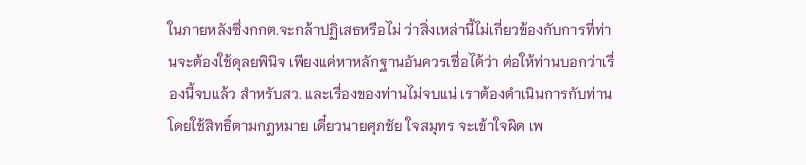ในภายหลังซึ่งกกต.จะกล้าปฏิเสธหรือไม่ ว่าสิ่งเหล่านี้ไม่เกี่ยวข้องกับการที่ท่านจะต้องใช้ดุลยพินิจ เพียงแค่หาหลักฐานอันควรเชื่อได้ว่า ต่อให้ท่านบอกว่าเรื่องนี้จบแล้ว สำหรับสว. และเรื่องของท่านไม่จบแน่ เราต้องดำเนินการกับท่านโดยใช้สิทธิ์ตามกฎหมาย เดี๋ยวนายศุภชัย ใจสมุทร จะเข้าใจผิด เพ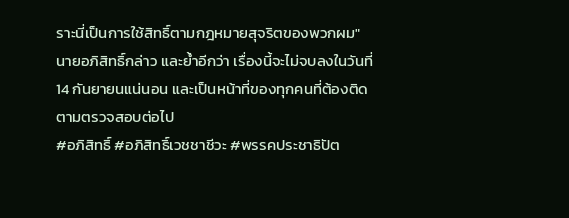ราะนี่เป็นการใช้สิทธิ์ตามกฎหมายสุจริตของพวกผม" นายอภิสิทธิ์กล่าว และย้ำอีกว่า เรื่องนี้จะไม่จบลงในวันที่ 14 กันยายนแน่นอน และเป็นหน้าที่ของทุกคนที่ต้องติดตามตรวจสอบต่อไป
#อภิสิทธิ์ #อภิสิทธิ์เวชชาชีวะ #พรรคประชาธิปัต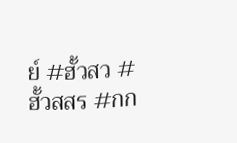ย์ #ฮั้วสว #ฮั้วสสร #กก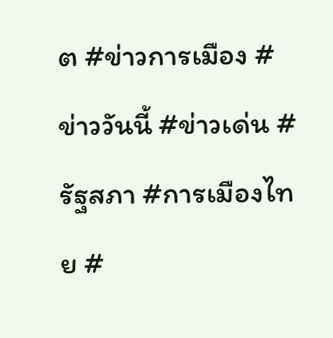ต #ข่าวการเมือง #ข่าววันนี้ #ข่าวเด่น #รัฐสภา #การเมืองไทย #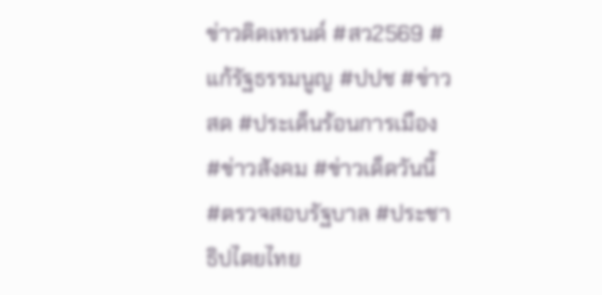ข่าวติดเทรนด์ #สว2569 #แก้รัฐธรรมนูญ #ปปช #ข่าวสด #ประเด็นร้อนการเมือง #ข่าวสังคม #ข่าวเด็ดวันนี้ #ตรวจสอบรัฐบาล #ประชาธิปไตยไทย